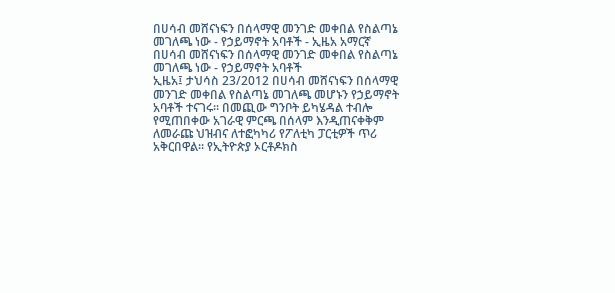በሀሳብ መሸናነፍን በሰላማዊ መንገድ መቀበል የስልጣኔ መገለጫ ነው - የኃይማኖት አባቶች - ኢዜአ አማርኛ
በሀሳብ መሸናነፍን በሰላማዊ መንገድ መቀበል የስልጣኔ መገለጫ ነው - የኃይማኖት አባቶች
ኢዜአ፤ ታህሳስ 23/2012 በሀሳብ መሸናነፍን በሰላማዊ መንገድ መቀበል የስልጣኔ መገለጫ መሆኑን የኃይማኖት አባቶች ተናገሩ። በመጪው ግንቦት ይካሄዳል ተብሎ የሚጠበቀው አገራዊ ምርጫ በሰላም እንዲጠናቀቅም ለመራጩ ህዝብና ለተፎካካሪ የፖለቲካ ፓርቲዎች ጥሪ አቅርበዋል። የኢትዮጵያ ኦርቶዶክስ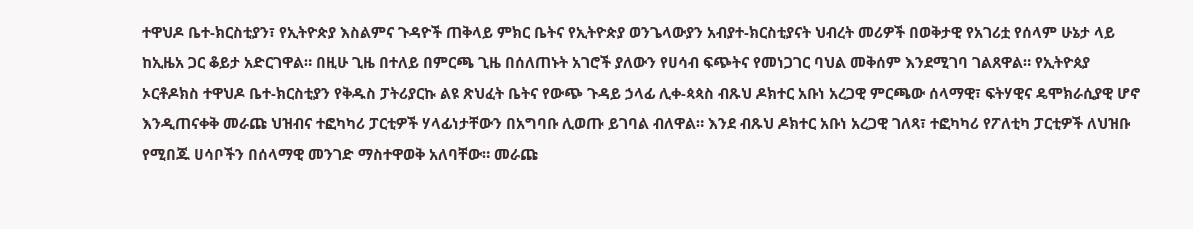ተዋህዶ ቤተ-ክርስቲያን፣ የኢትዮጵያ እስልምና ጉዳዮች ጠቅላይ ምክር ቤትና የኢትዮጵያ ወንጌላውያን አብያተ-ክርስቲያናት ህብረት መሪዎች በወቅታዊ የአገሪቷ የሰላም ሁኔታ ላይ ከኢዜአ ጋር ቆይታ አድርገዋል። በዚሁ ጊዜ በተለይ በምርጫ ጊዜ በሰለጠኑት አገሮች ያለውን የሀሳብ ፍጭትና የመነጋገር ባህል መቅሰም እንደሚገባ ገልጸዋል። የኢትዮጰያ ኦርቶዶክስ ተዋህዶ ቤተ-ክርስቲያን የቅዱስ ፓትሪያርኩ ልዩ ጽህፈት ቤትና የውጭ ጉዳይ ኃላፊ ሊቀ-ጳጳስ ብጹህ ዶክተር አቡነ አረጋዊ ምርጫው ሰላማዊ፣ ፍትሃዊና ዴሞክራሲያዊ ሆኖ እንዲጠናቀቅ መራጩ ህዝብና ተፎካካሪ ፓርቲዎች ሃላፊነታቸውን በአግባቡ ሊወጡ ይገባል ብለዋል። እንደ ብጹህ ዶክተር አቡነ አረጋዊ ገለጻ፣ ተፎካካሪ የፖለቲካ ፓርቲዎች ለህዝቡ የሚበጁ ሀሳቦችን በሰላማዊ መንገድ ማስተዋወቅ አለባቸው። መራጩ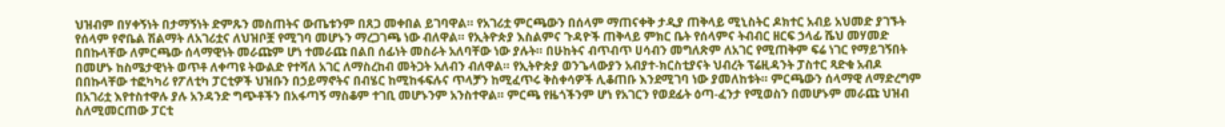ህዝብም በሃቀኝነት በታማኝነት ድምጹን መስጠትና ውጤቱንም በጸጋ መቀበል ይገባዋል። የአገሪቷ ምርጫውን በሰላም ማጠናቀቅ ታዲያ ጠቅላይ ሚኒስትር ዶክተር አብይ አህመድ ያገኙት የሰላም የኖቤል ሽልማት ለአገሪቷና ለህዝቦቿ የሚገባ መሆኑን ማረጋገጫ ነው ብለዋል። የኢትዮጵያ እስልምና ጉዳዮች ጠቅላይ ምክር ቤት የሰላምና ትብብር ዘርፍ ኃላፊ ሼህ መሃመድ በበኩላቸው ለምርጫው ሰላማዊነት መራጩም ሆነ ተመራጩ በልበ ሰፊነት መስራት አለባቸው ነው ያሉት። በሁከትና ብጥብጥ ሀሳብን መግለጽም ለአገር የሚጠቅም ፍሬ ነገር የማይገኝበት በመሆኑ ከስሜታዊነት ወጥቶ ለቀጣዩ ትውልድ የተሻለ አገር ለማስረከብ መትጋት አለብን ብለዋል። የኢትዮጵያ ወንጌላውያን አብያተ-ክርስቲያናት ህብረት ፕሬዚዳንት ፓስተር ጻድቁ አብዶ በበኩላቸው ተፎካካሪ የፖለቲካ ፓርቲዎች ህዝቡን በኃይማኖትና በብሄር ከሚከፋፍሉና ጥላቻን ከሚፈጥሩ ቅስቀሳዎች ሊቆጠቡ እንደሚገባ ነው ያመለከቱት። ምርጫውን ሰላማዊ ለማድረግም በአገሪቷ እየተስተዋሉ ያሉ አንዳንድ ግጭቶችን በአፋጣኝ ማስቆም ተገቢ መሆኑንም አንስተዋል። ምርጫ የዜጎችንም ሆነ የአገርን የወደፊት ዕጣ-ፈንታ የሚወስን በመሆኑም መራጩ ህዝብ ስለሚመርጠው ፓርቲ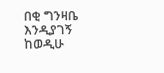በቂ ግንዛቤ እንዲያገኝ ከወዲሁ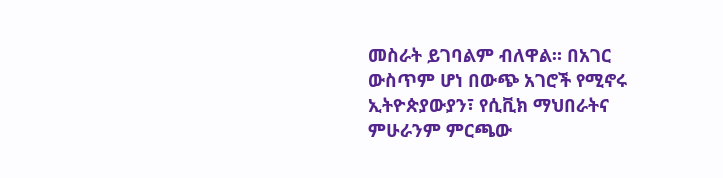መስራት ይገባልም ብለዋል። በአገር ውስጥም ሆነ በውጭ አገሮች የሚኖሩ ኢትዮጵያውያን፣ የሲቪክ ማህበራትና ምሁራንም ምርጫው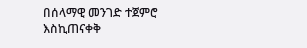በሰላማዊ መንገድ ተጀምሮ እስኪጠናቀቅ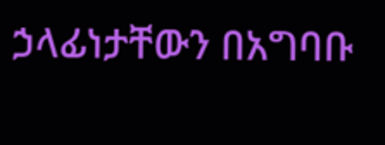ኃላፊነታቸውን በአግባቡ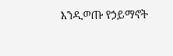እንዲወጡ የኃይማኖት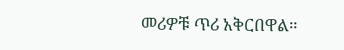መሪዎቹ ጥሪ አቅርበዋል።